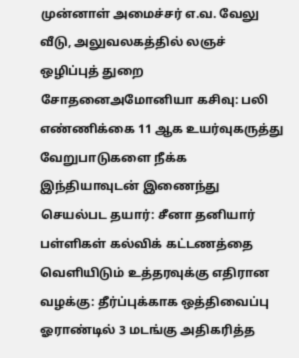முன்னாள் அமைச்சர் எ.வ. வேலு வீடு, அலுவலகத்தில் லஞச் ஒழிப்புத் துறை சோதனைஅமோனியா கசிவு: பலி எண்ணிக்கை 11 ஆக உயர்வுகருத்து வேறுபாடுகளை நீக்க இந்தியாவுடன் இணைந்து செயல்பட தயார்: சீனா தனியார் பள்ளிகள் கல்விக் கட்டணத்தை வெளியிடும் உத்தரவுக்கு எதிரான வழக்கு: தீர்ப்புக்காக ஒத்திவைப்பு ஓராண்டில் 3 மடங்கு அதிகரித்த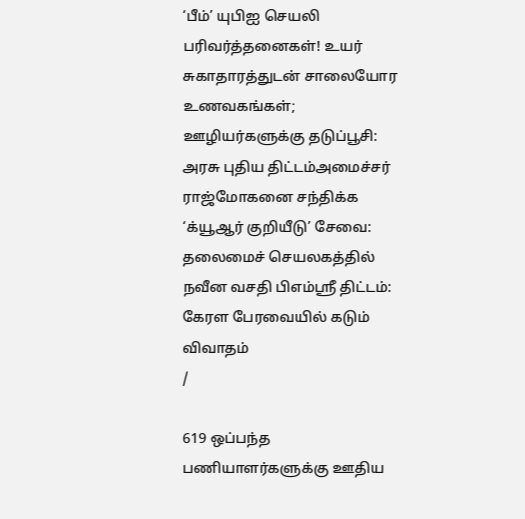‘பீம்’ யுபிஐ செயலி பரிவர்த்தனைகள்! உயர் சுகாதாரத்துடன் சாலையோர உணவகங்கள்; ஊழியர்களுக்கு தடுப்பூசி: அரசு புதிய திட்டம்அமைச்சர் ராஜ்மோகனை சந்திக்க ‘க்யூஆர் குறியீடு’ சேவை: தலைமைச் செயலகத்தில் நவீன வசதி பிஎம்ஸ்ரீ திட்டம்: கேரள பேரவையில் கடும் விவாதம்
/

619 ஒப்பந்த பணியாளர்களுக்கு ஊதிய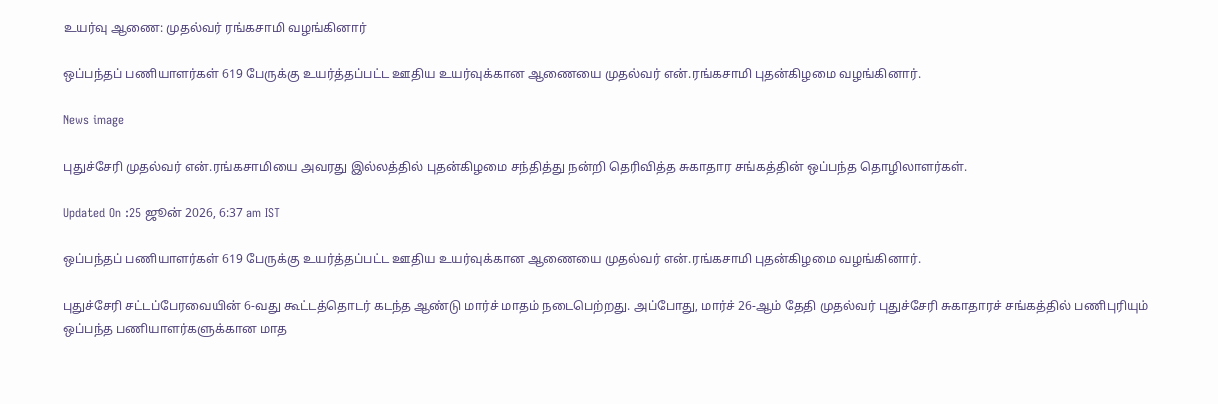உயர்வு ஆணை: முதல்வர் ரங்கசாமி வழங்கினார்

ஒப்பந்தப் பணியாளர்கள் 619 பேருக்கு உயர்த்தப்பட்ட ஊதிய உயர்வுக்கான ஆணையை முதல்வர் என்.ரங்கசாமி புதன்கிழமை வழங்கினார்.

News image

புதுச்சேரி முதல்வர் என்.ரங்கசாமியை அவரது இல்லத்தில் புதன்கிழமை சந்தித்து நன்றி தெரிவித்த சுகாதார சங்கத்தின் ஒப்பந்த தொழிலாளர்கள்.

Updated On :25 ஜூன் 2026, 6:37 am IST

ஒப்பந்தப் பணியாளர்கள் 619 பேருக்கு உயர்த்தப்பட்ட ஊதிய உயர்வுக்கான ஆணையை முதல்வர் என்.ரங்கசாமி புதன்கிழமை வழங்கினார்.

புதுச்சேரி சட்டப்பேரவையின் 6-வது கூட்டத்தொடர் கடந்த ஆண்டு மார்ச் மாதம் நடைபெற்றது. அப்போது, மார்ச் 26-ஆம் தேதி முதல்வர் புதுச்சேரி சுகாதாரச் சங்கத்தில் பணிபுரியும் ஒப்பந்த பணியாளர்களுக்கான மாத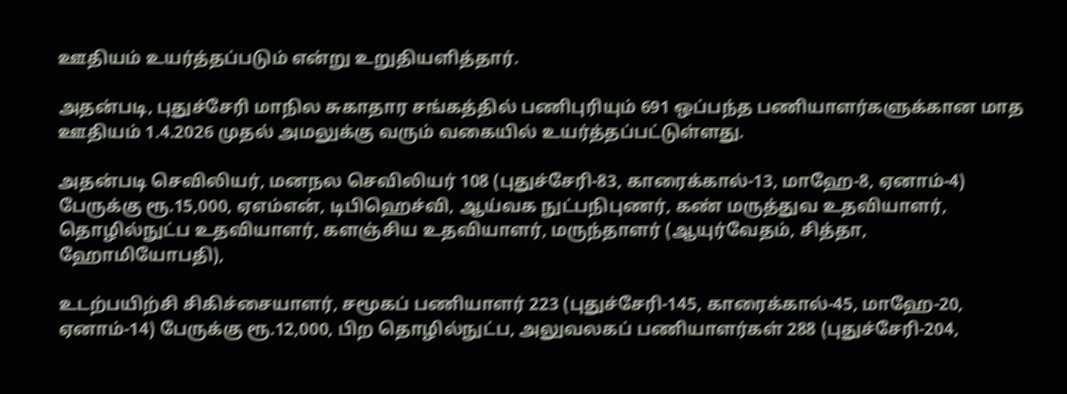ஊதியம் உயர்த்தப்படும் என்று உறுதியளித்தார்.

அதன்படி, புதுச்சேரி மாநில சுகாதார சங்கத்தில் பணிபுரியும் 691 ஒப்பந்த பணியாளர்களுக்கான மாத ஊதியம் 1.4.2026 முதல் அமலுக்கு வரும் வகையில் உயர்த்தப்பட்டுள்ளது.

அதன்படி செவிலியர், மனநல செவிலியர் 108 (புதுச்சேரி-83, காரைக்கால்-13, மாஹே-8, ஏனாம்-4) பேருக்கு ரூ.15,000, ஏஎம்என், டிபிஹெச்வி, ஆய்வக நுட்பநிபுணர், கண் மருத்துவ உதவியாளர், தொழில்நுட்ப உதவியாளர், களஞ்சிய உதவியாளர், மருந்தாளர் (ஆயுர்வேதம், சித்தா, ஹோமியோபதி),

உடற்பயிற்சி சிகிச்சையாளர், சமூகப் பணியாளர் 223 (புதுச்சேரி-145, காரைக்கால்-45, மாஹே-20, ஏனாம்-14) பேருக்கு ரூ.12,000, பிற தொழில்நுட்ப, அலுவலகப் பணியாளர்கள் 288 (புதுச்சேரி-204,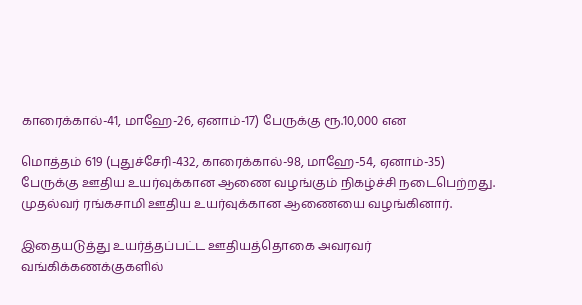காரைக்கால்-41, மாஹே-26, ஏனாம்-17) பேருக்கு ரூ.10,000 என

மொத்தம் 619 (புதுச்சேரி-432, காரைக்கால்-98, மாஹே-54, ஏனாம்-35) பேருக்கு ஊதிய உயர்வுக்கான ஆணை வழங்கும் நிகழ்ச்சி நடைபெற்றது. முதல்வர் ரங்கசாமி ஊதிய உயர்வுக்கான ஆணையை வழங்கினார்.

இதையடுத்து உயர்த்தப்பட்ட ஊதியத்தொகை அவரவர் வங்கிக்கணக்குகளில்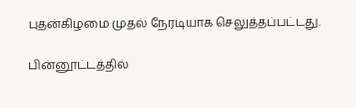புதன்கிழமை முதல் நேரடியாக செலுத்தப்பட்டது.

பின்னூட்டத்தில்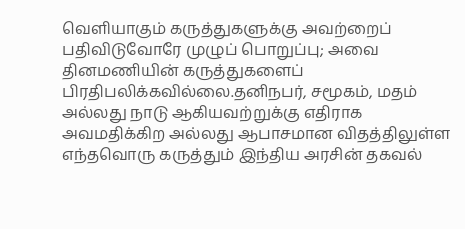வெளியாகும் கருத்துகளுக்கு அவற்றைப் பதிவிடுவோரே முழுப் பொறுப்பு; அவை தினமணியின் கருத்துகளைப் பிரதிபலிக்கவில்லை.தனிநபர், சமூகம், மதம் அல்லது நாடு ஆகியவற்றுக்கு எதிராக அவமதிக்கிற அல்லது ஆபாசமான விதத்திலுள்ள எந்தவொரு கருத்தும் இந்திய அரசின் தகவல்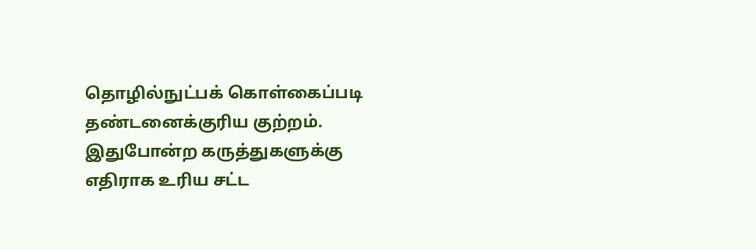தொழில்நுட்பக் கொள்கைப்படி தண்டனைக்குரிய குற்றம். இதுபோன்ற கருத்துகளுக்கு எதிராக உரிய சட்ட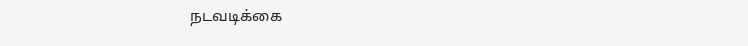நடவடிக்கை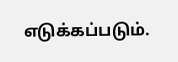எடுக்கப்படும்.